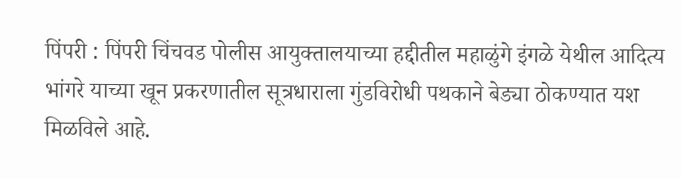पिंपरी : पिंपरी चिंचवड पोलीस आयुक्तालयाच्या हद्दीतील महाळुंगे इंगळे येथील आदित्य भांगरे याच्या खून प्रकरणातील सूत्रधाराला गुंडविरोधी पथकाने बेड्या ठोकण्यात यश मिळविले आहे.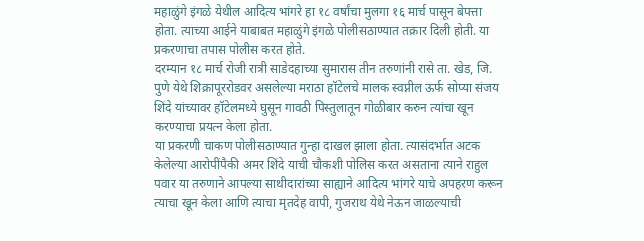महाळुंगे इंगळे येथील आदित्य भांगरे हा १८ वर्षांचा मुलगा १६ मार्च पासून बेपत्ता होता. त्याच्या आईने याबाबत महाळुंगे इंगळे पोलीसठाण्यात तक्रार दिली होती. या प्रकरणाचा तपास पोलीस करत होते.
दरम्यान १८ मार्च रोजी रात्री साडेदहाच्या सुमारास तीन तरुणांनी रासे ता. खेड, जि. पुणे येथे शिक्रापूररोडवर असलेल्या मराठा हॉटेलचे मालक स्वप्नील ऊर्फ सोप्या संजय शिंदे यांच्यावर हॉटेलमध्ये घुसून गावठी पिस्तुलातून गोळीबार करुन त्यांचा खून करण्याचा प्रयत्न केला होता.
या प्रकरणी चाकण पोलीसठाण्यात गुन्हा दाखल झाला होता. त्यासंदर्भात अटक केलेल्या आरोपींपैकी अमर शिंदे याची चौकशी पोलिस करत असताना त्याने राहुल पवार या तरुणाने आपल्या साथीदारांच्या साह्याने आदित्य भांगरे याचे अपहरण करून त्याचा खून केला आणि त्याचा मृतदेह वापी, गुजराथ येथे नेऊन जाळल्याची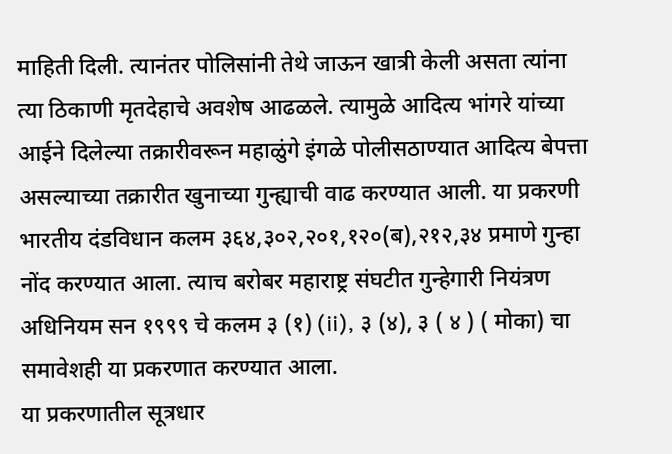माहिती दिली. त्यानंतर पोलिसांनी तेथे जाऊन खात्री केली असता त्यांना त्या ठिकाणी मृतदेहाचे अवशेष आढळले. त्यामुळे आदित्य भांगरे यांच्या आईने दिलेल्या तक्रारीवरून महाळुंगे इंगळे पोलीसठाण्यात आदित्य बेपत्ता असल्याच्या तक्रारीत खुनाच्या गुन्ह्याची वाढ करण्यात आली. या प्रकरणी भारतीय दंडविधान कलम ३६४,३०२,२०१,१२०(ब),२१२,३४ प्रमाणे गुन्हा नोंद करण्यात आला. त्याच बरोबर महाराष्ट्र संघटीत गुन्हेगारी नियंत्रण अधिनियम सन १९९९ चे कलम ३ (१) (ii), ३ (४), ३ ( ४ ) ( मोका) चा समावेशही या प्रकरणात करण्यात आला.
या प्रकरणातील सूत्रधार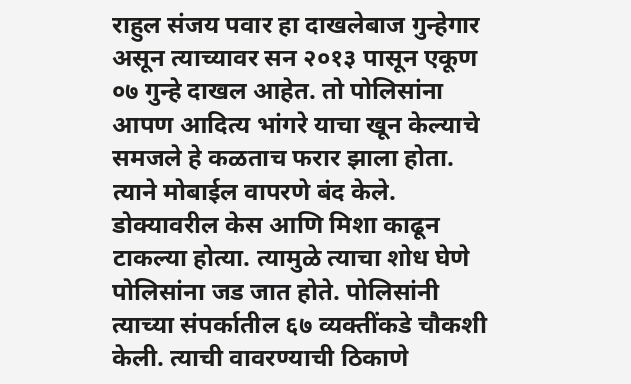राहुल संजय पवार हा दाखलेबाज गुन्हेगार असून त्याच्यावर सन २०१३ पासून एकूण ०७ गुन्हे दाखल आहेत. तो पोलिसांना आपण आदित्य भांगरे याचा खून केल्याचे समजले हे कळताच फरार झाला होता. त्याने मोबाईल वापरणे बंद केले. डोक्यावरील केस आणि मिशा काढून टाकल्या होत्या. त्यामुळे त्याचा शोध घेणे पोलिसांना जड जात होते. पोलिसांनी त्याच्या संपर्कातील ६७ व्यक्तींकडे चौकशी केली. त्याची वावरण्याची ठिकाणे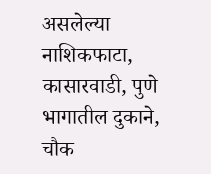असलेल्या नाशिकफाटा, कासारवाडी, पुणे भागातील दुकाने, चौक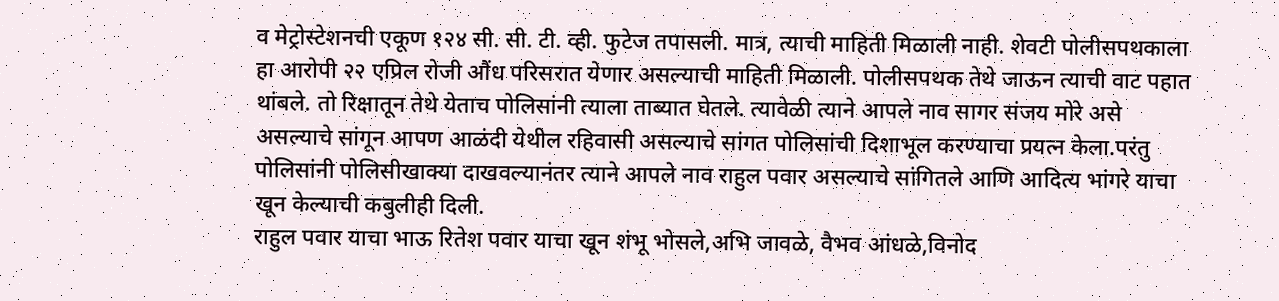व मेट्रोस्टेशनची एकूण १२४ सी. सी. टी. व्ही. फुटेज तपासली. मात्र, त्याची माहिती मिळाली नाही. शेवटी पोलीसपथकाला हा आरोपी २२ एप्रिल रोजी औंध परिसरात येणार असल्याची माहिती मिळाली. पोलीसपथक तेथे जाऊन त्याची वाट पहात थांबले. तो रिक्षातून तेथे येताच पोलिसांनी त्याला ताब्यात घेतले. त्यावेळी त्याने आपले नाव सागर संजय मोरे असे असल्याचे सांगून आपण आळंदी येथील रहिवासी असल्याचे सांगत पोलिसांची दिशाभूल करण्याचा प्रयत्न केला.परंतु पोलिसांनी पोलिसीखाक्या दाखवल्यानंतर त्याने आपले नाव राहुल पवार असल्याचे सांगितले आणि आदित्य भांगरे याचा खून केल्याची कबुलीही दिली.
राहुल पवार याचा भाऊ रितेश पवार याचा खून शंभू भोसले,अभि जावळे, वैभव आंधळे,विनोद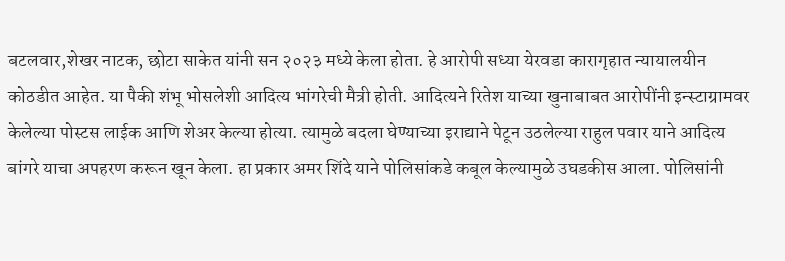बटलवार,शेखर नाटक, छोटा साकेत यांनी सन २०२३ मध्ये केला होता. हे आरोपी सध्या येरवडा कारागृहात न्यायालयीन कोठडीत आहेत. या पैकी शंभू भोसलेशी आदित्य भांगरेची मैत्री होती. आदित्यने रितेश याच्या खुनाबाबत आरोपींनी इन्स्टाग्रामवर केलेल्या पोस्टस लाईक आणि शेअर केल्या होत्या. त्यामुळे बदला घेण्याच्या इराद्याने पेटून उठलेल्या राहुल पवार याने आदित्य बांगरे याचा अपहरण करून खून केला. हा प्रकार अमर शिंदे याने पोलिसांकडे कबूल केल्यामुळे उघडकीस आला. पोलिसांनी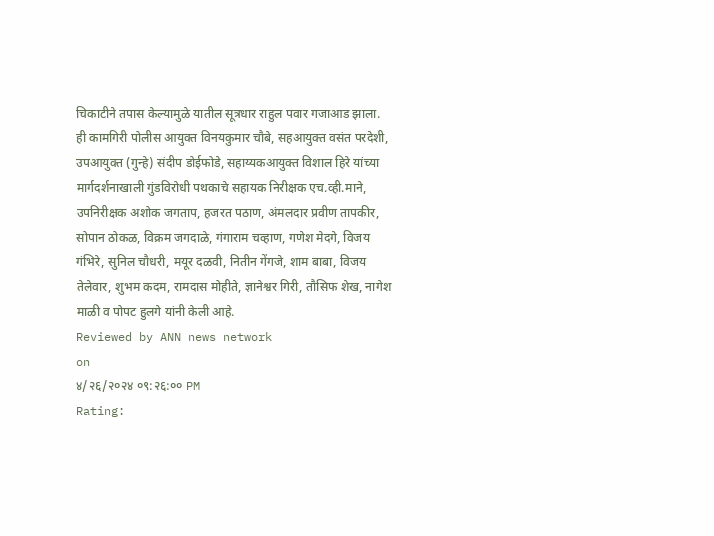चिकाटीने तपास केल्यामुळे यातील सूत्रधार राहुल पवार गजाआड झाला.
ही कामगिरी पोलीस आयुक्त विनयकुमार चौबे, सहआयुक्त वसंत परदेशी, उपआयुक्त (गुन्हे) संदीप डोईफोडे, सहाय्यकआयुक्त विशाल हिरे यांच्या मार्गदर्शनाखाली गुंडविरोधी पथकाचे सहायक निरीक्षक एच.व्ही.माने, उपनिरीक्षक अशोक जगताप, हजरत पठाण, अंमलदार प्रवीण तापकीर, सोपान ठोकळ, विक्रम जगदाळे, गंगाराम चव्हाण, गणेश मेदगे, विजय गंभिरे, सुनिल चौधरी, मयूर दळवी, नितीन गेंगजे, शाम बाबा, विजय तेलेवार, शुभम कदम, रामदास मोहीते, ज्ञानेश्वर गिरी, तौसिफ शेख, नागेश माळी व पोपट हुलगे यांनी केली आहे.
Reviewed by ANN news network
on
४/२६/२०२४ ०९:२६:०० PM
Rating: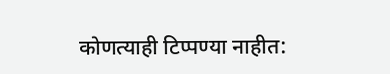कोणत्याही टिप्पण्या नाहीत: